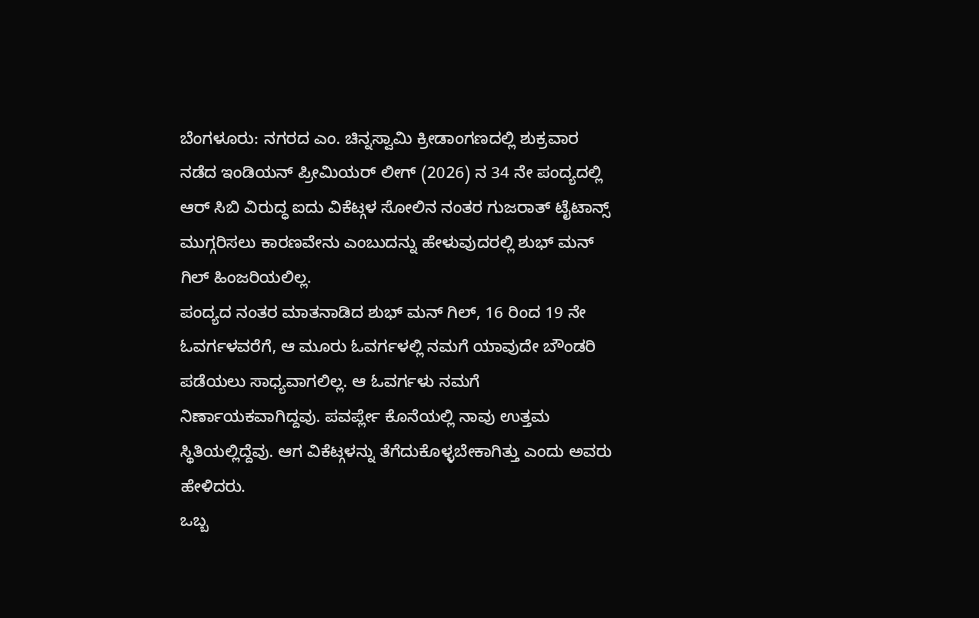ಬೆಂಗಳೂರು: ನಗರದ ಎಂ. ಚಿನ್ನಸ್ವಾಮಿ ಕ್ರೀಡಾಂಗಣದಲ್ಲಿ ಶುಕ್ರವಾರ ನಡೆದ ಇಂಡಿಯನ್ ಪ್ರೀಮಿಯರ್ ಲೀಗ್ (2026) ನ 34 ನೇ ಪಂದ್ಯದಲ್ಲಿ ಆರ್ ಸಿಬಿ ವಿರುದ್ಧ ಐದು ವಿಕೆಟ್ಗಳ ಸೋಲಿನ ನಂತರ ಗುಜರಾತ್ ಟೈಟಾನ್ಸ್ ಮುಗ್ಗರಿಸಲು ಕಾರಣವೇನು ಎಂಬುದನ್ನು ಹೇಳುವುದರಲ್ಲಿ ಶುಭ್ ಮನ್ ಗಿಲ್ ಹಿಂಜರಿಯಲಿಲ್ಲ.
ಪಂದ್ಯದ ನಂತರ ಮಾತನಾಡಿದ ಶುಭ್ ಮನ್ ಗಿಲ್, 16 ರಿಂದ 19 ನೇ ಓವರ್ಗಳವರೆಗೆ, ಆ ಮೂರು ಓವರ್ಗಳಲ್ಲಿ ನಮಗೆ ಯಾವುದೇ ಬೌಂಡರಿ ಪಡೆಯಲು ಸಾಧ್ಯವಾಗಲಿಲ್ಲ. ಆ ಓವರ್ಗಳು ನಮಗೆ ನಿರ್ಣಾಯಕವಾಗಿದ್ದವು. ಪವರ್ಪ್ಲೇ ಕೊನೆಯಲ್ಲಿ ನಾವು ಉತ್ತಮ ಸ್ಥಿತಿಯಲ್ಲಿದ್ದೆವು. ಆಗ ವಿಕೆಟ್ಗಳನ್ನು ತೆಗೆದುಕೊಳ್ಳಬೇಕಾಗಿತ್ತು ಎಂದು ಅವರು ಹೇಳಿದರು.
ಒಬ್ಬ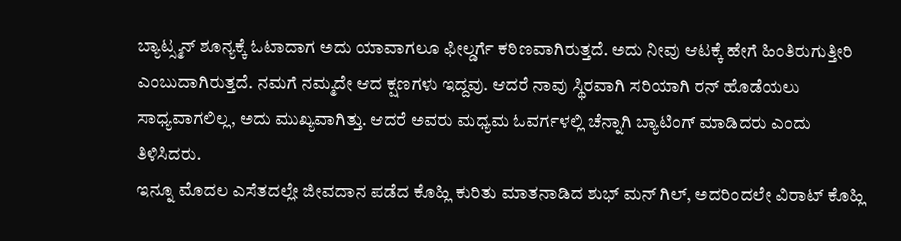ಬ್ಯಾಟ್ಸ್ಮನ್ ಶೂನ್ಯಕ್ಕೆ ಓಟಾದಾಗ ಅದು ಯಾವಾಗಲೂ ಫೀಲ್ಡರ್ಗೆ ಕಠಿಣವಾಗಿರುತ್ತದೆ. ಅದು ನೀವು ಆಟಕ್ಕೆ ಹೇಗೆ ಹಿಂತಿರುಗುತ್ತೀರಿ ಎಂಬುದಾಗಿರುತ್ತದೆ. ನಮಗೆ ನಮ್ಮದೇ ಆದ ಕ್ಷಣಗಳು ಇದ್ದವು. ಆದರೆ ನಾವು ಸ್ಥಿರವಾಗಿ ಸರಿಯಾಗಿ ರನ್ ಹೊಡೆಯಲು ಸಾಧ್ಯವಾಗಲಿಲ್ಲ, ಅದು ಮುಖ್ಯವಾಗಿತ್ತು. ಆದರೆ ಅವರು ಮಧ್ಯಮ ಓವರ್ಗಳಲ್ಲಿ ಚೆನ್ನಾಗಿ ಬ್ಯಾಟಿಂಗ್ ಮಾಡಿದರು ಎಂದು ತಿಳಿಸಿದರು.
ಇನ್ನೂ ಮೊದಲ ಎಸೆತದಲ್ಲೇ ಜೀವದಾನ ಪಡೆದ ಕೊಹ್ಲಿ ಕುರಿತು ಮಾತನಾಡಿದ ಶುಭ್ ಮನ್ ಗಿಲ್, ಅದರಿಂದಲೇ ವಿರಾಟ್ ಕೊಹ್ಲಿ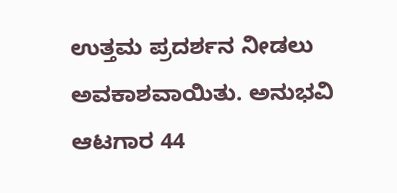ಉತ್ತಮ ಪ್ರದರ್ಶನ ನೀಡಲು ಅವಕಾಶವಾಯಿತು. ಅನುಭವಿ ಆಟಗಾರ 44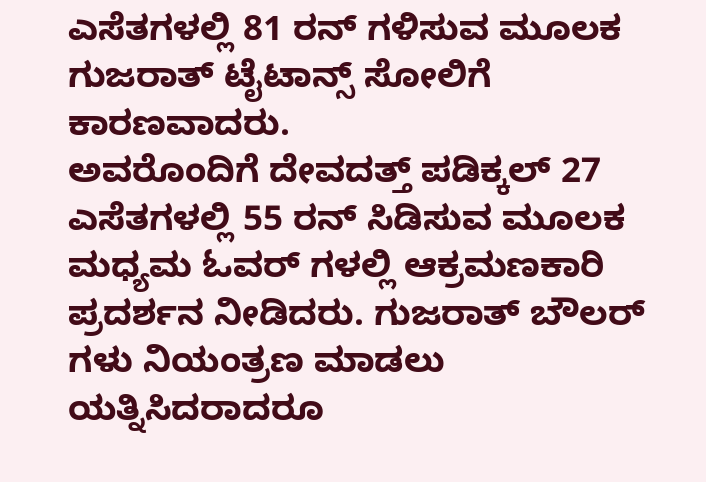ಎಸೆತಗಳಲ್ಲಿ 81 ರನ್ ಗಳಿಸುವ ಮೂಲಕ ಗುಜರಾತ್ ಟೈಟಾನ್ಸ್ ಸೋಲಿಗೆ ಕಾರಣವಾದರು.
ಅವರೊಂದಿಗೆ ದೇವದತ್ತ್ ಪಡಿಕ್ಕಲ್ 27 ಎಸೆತಗಳಲ್ಲಿ 55 ರನ್ ಸಿಡಿಸುವ ಮೂಲಕ ಮಧ್ಯಮ ಓವರ್ ಗಳಲ್ಲಿ ಆಕ್ರಮಣಕಾರಿ ಪ್ರದರ್ಶನ ನೀಡಿದರು. ಗುಜರಾತ್ ಬೌಲರ್ ಗಳು ನಿಯಂತ್ರಣ ಮಾಡಲು ಯತ್ನಿಸಿದರಾದರೂ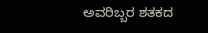ಅವರಿಬ್ಬರ ಶತಕದ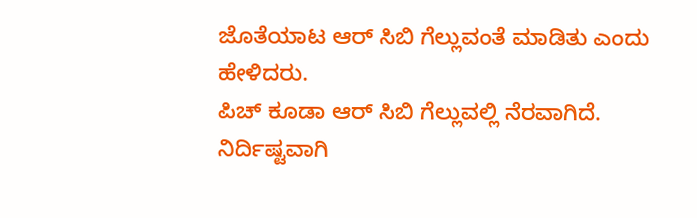ಜೊತೆಯಾಟ ಆರ್ ಸಿಬಿ ಗೆಲ್ಲುವಂತೆ ಮಾಡಿತು ಎಂದು ಹೇಳಿದರು.
ಪಿಚ್ ಕೂಡಾ ಆರ್ ಸಿಬಿ ಗೆಲ್ಲುವಲ್ಲಿ ನೆರವಾಗಿದೆ. ನಿರ್ದಿಷ್ಟವಾಗಿ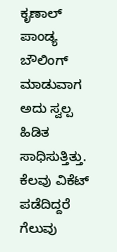ಕೃಣಾಲ್ ಪಾಂಡ್ಯ ಬೌಲಿಂಗ್ ಮಾಡುವಾಗ ಅದು ಸ್ವಲ್ಪ ಹಿಡಿತ ಸಾಧಿಸುತ್ತಿತ್ತು. ಕೆಲವು ವಿಕೆಟ್ ಪಡೆದಿದ್ದರೆ ಗೆಲುವು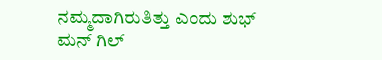ನಮ್ಮದಾಗಿರುತಿತ್ತು ಎಂದು ಶುಭ್ ಮನ್ ಗಿಲ್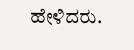ಹೇಳಿದರು.